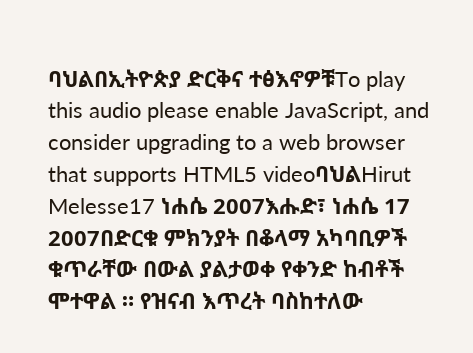ባህልበኢትዮጵያ ድርቅና ተፅእኖዎቹTo play this audio please enable JavaScript, and consider upgrading to a web browser that supports HTML5 videoባህልHirut Melesse17 ነሐሴ 2007እሑድ፣ ነሐሴ 17 2007በድርቁ ምክንያት በቆላማ አካባቢዎች ቁጥራቸው በውል ያልታወቀ የቀንድ ከብቶች ሞተዋል ። የዝናብ እጥረት ባስከተለው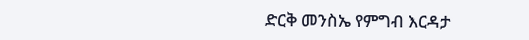ድርቅ መንስኤ የምግብ እርዳታ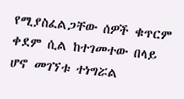የሚያስፈልጋቸው ሰዎች ቁጥርም ቀደም ሲል ከተገመተው በላይ ሆኖ መገኘቱ ተነግሯል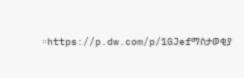።https://p.dw.com/p/1GJefማስታወቂያ